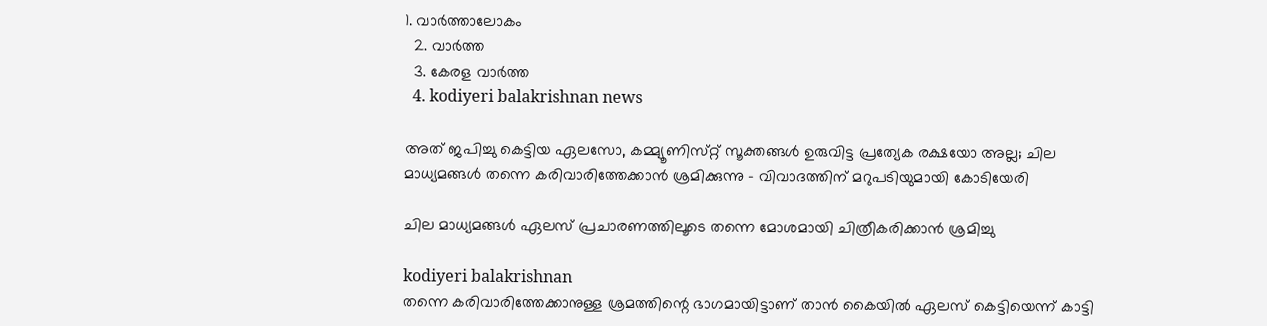1. വാര്‍ത്താലോകം
  2. വാര്‍ത്ത
  3. കേരള വാര്‍ത്ത
  4. kodiyeri balakrishnan news

അത് ജപിച്ചു കെട്ടിയ ഏലസോ, കമ്മ്യൂണിസ്‌റ്റ് സൂക്തങ്ങള്‍ ഉരുവിട്ട പ്രത്യേക രക്ഷയോ അല്ല; ചില മാധ്യമങ്ങള്‍ തന്നെ കരിവാരിത്തേക്കാന്‍ ശ്രമിക്കുന്നു - വിവാദത്തിന് മറുപടിയുമായി കോടിയേരി

ചില മാധ്യമങ്ങള്‍ ഏലസ് പ്രചാരണത്തിലൂടെ തന്നെ മോശമായി ചിത്രീകരിക്കാന്‍ ശ്രമിച്ചു

kodiyeri balakrishnan
തന്നെ കരിവാരിത്തേക്കാനുള്ള ശ്രമത്തിന്റെ ഭാഗമായിട്ടാണ് താന്‍ കൈയില്‍ ഏലസ് കെട്ടിയെന്ന് കാട്ടി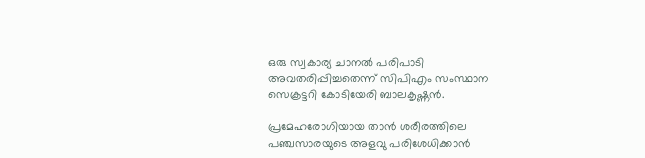ഒരു സ്വകാര്യ ചാനല്‍ പരിപാടി അവതരിപ്പിച്ചതെന്ന് സിപിഎം സംസ്ഥാന സെക്രട്ടറി കോടിയേരി ബാലകൃഷ്ണന്‍.

പ്രമേഹരോഗിയായ താന്‍ ശരീരത്തിലെ പഞ്ചസാരയുടെ അളവു പരിശേധിക്കാന്‍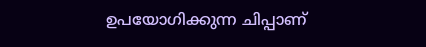ഉപയോഗിക്കുന്ന ചിപ്പാണ്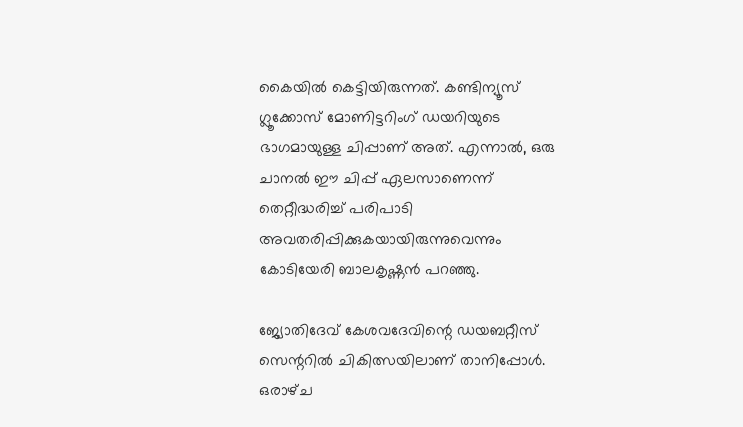കൈയില്‍ കെട്ടിയിരുന്നത്. കണ്ടിന്യൂസ് ഗ്ലൂക്കോസ് മോണിട്ടറിംഗ് ഡയറിയുടെ ഭാഗമായുള്ള ചിപ്പാണ് അത്. എന്നാല്‍, ഒരു ചാനല്‍ ഈ ചിപ്പ് ഏലസാണെന്ന് തെറ്റീദ്ധരിച്ച് പരിപാടി അവതരിപ്പിക്കുകയായിരുന്നുവെന്നും കോടിയേരി ബാലകൃഷ്ണന്‍ പറഞ്ഞു.

ജ്യോതിദേവ് കേശവദേവിന്റെ ഡയബറ്റീസ് സെന്ററില്‍ ചികിത്സയിലാണ് താനിപ്പോള്‍. ഒരാഴ്‌ച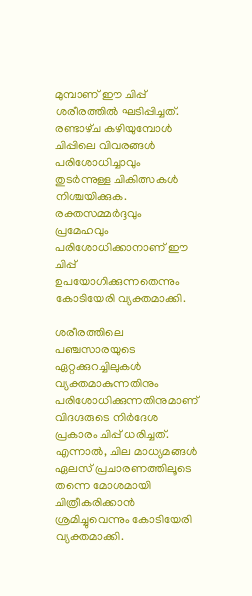മുമ്പാണ് ഈ ചിപ്പ് ശരീരത്തില്‍ ഘടിപ്പിച്ചത്. രണ്ടാഴ്‌ച കഴിയുമ്പോള്‍ ചിപ്പിലെ വിവരങ്ങള്‍ പരിശോധിച്ചാവും തുടര്‍ന്നുള്ള ചികിത്സകള്‍ നിശ്ചയിക്കുക. രക്തസമ്മര്‍ദ്ദവും പ്രമേഹവും പരിശോധിക്കാനാണ് ഈ ചിപ്പ് ഉപയോഗിക്കുന്നതെന്നും കോടിയേരി വ്യക്തമാക്കി.

ശരീരത്തിലെ പഞ്ചസാരയുടെ ഏറ്റക്കുറച്ചിലുകള്‍ വ്യക്തമാകുന്നതിനും പരിശോധിക്കുന്നതിനുമാണ് വിദഗ്ദരുടെ നിര്‍ദേശ പ്രകാരം ചിപ്പ് ധരിച്ചത്. എന്നാല്‍, ചില മാധ്യമങ്ങള്‍ ഏലസ് പ്രചാരണത്തിലൂടെ തന്നെ മോശമായി ചിത്രീകരിക്കാന്‍ ശ്രമിച്ചുവെന്നും കോടിയേരി വ്യക്തമാക്കി.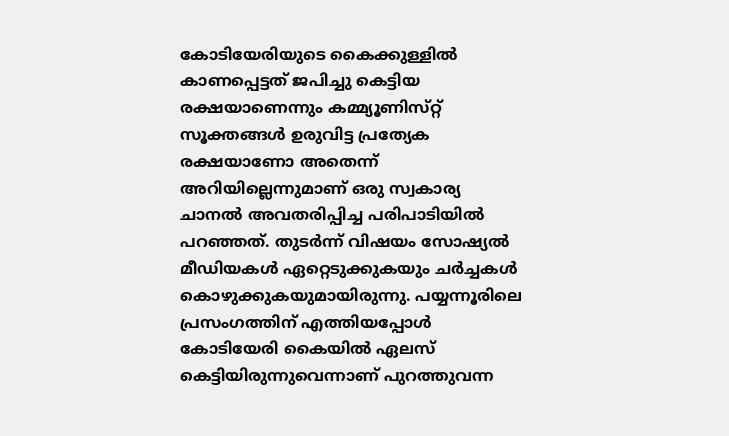കോടിയേരിയുടെ കൈക്കുള്ളില്‍ കാണപ്പെട്ടത് ജപിച്ചു കെട്ടിയ രക്ഷയാണെന്നും കമ്മ്യൂണിസ്‌റ്റ് സൂക്തങ്ങള്‍ ഉരുവിട്ട പ്രത്യേക രക്ഷയാണോ അതെന്ന് അറിയില്ലെന്നുമാണ് ഒരു സ്വകാര്യ ചാനല്‍ അവതരിപ്പിച്ച പരിപാടിയില്‍ പറഞ്ഞത്. തുടര്‍ന്ന് വിഷയം സോഷ്യല്‍ മീഡിയകള്‍ ഏറ്റെടുക്കുകയും ചര്‍ച്ചകള്‍ കൊഴുക്കുകയുമായിരുന്നു. പയ്യന്നൂരിലെ പ്രസംഗത്തിന് എത്തിയപ്പോള്‍ കോടിയേരി കൈയില്‍ ഏലസ് കെട്ടിയിരുന്നുവെന്നാണ് പുറത്തുവന്ന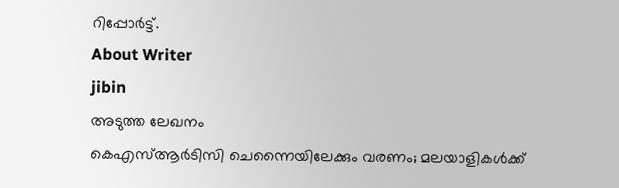റിപ്പോര്‍ട്ട്.
About Writer
jibin
അടുത്ത ലേഖനം
കെഎസ്ആര്‍ടിസി ചെന്നൈയിലേക്കും വരണം; മലയാളികള്‍ക്ക്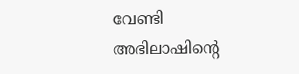വേണ്ടി അഭിലാഷിന്റെ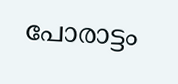പോരാട്ടം